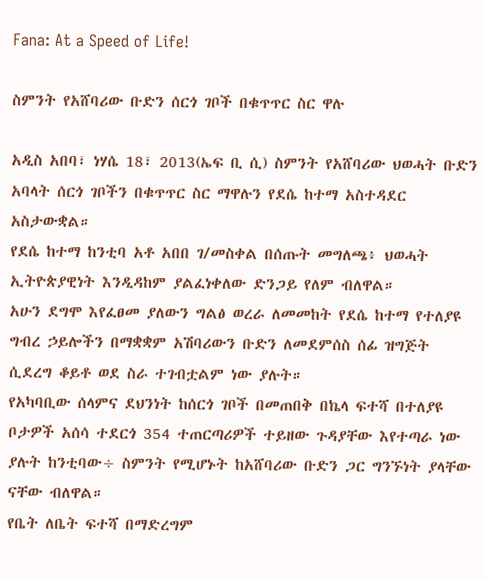Fana: At a Speed of Life!

ስምንት የአሸባሪው ቡድን ሰርጎ ገቦች በቁጥጥር ስር ዋሉ

አዲስ አበባ፣ ነሃሴ 18፣ 2013(ኤፍ ቢ ሲ) ስምንት የአሸባሪው ህወሓት ቡድን አባላት ሰርጎ ገቦችን በቁጥጥር ስር ማዋሉን የደሴ ከተማ አስተዳደር አስታውቋል።
የደሴ ከተማ ከንቲባ አቶ አበበ ገ/መስቀል በሰጡት መግለጫ፥ ህወሓት ኢትዮጵያዊነት እንዲዳከም ያልፈነቀለው ድንጋይ የለም ብለዋል።
አሁን ደግሞ እየፈፀመ ያለውን ግልፅ ወረራ ለመመከት የደሴ ከተማ የተለያዩ ግብረ ኃይሎችን በማቋቋም አሽባሪውን ቡድን ለመደምሰስ ሰፊ ዝግጅት ሲደረግ ቆይቶ ወደ ስራ ተገብቷልም ነው ያሉት።
የአካባቢው ሰላምና ደህንነት ከሰርጎ ገቦች በመጠበቅ በኬላ ፍተሻ በተለያዩ ቦታዎች አሰሳ ተደርጎ 354 ተጠርጣሪዎች ተይዘው ጉዳያቸው እየተጣራ ነው ያሉት ከንቲባው÷ ስምንት የሚሆኑት ከአሸባሪው ቡድን ጋር ግንኙነት ያላቸው ናቸው ብለዋል።
የቤት ለቤት ፍተሻ በማድረግም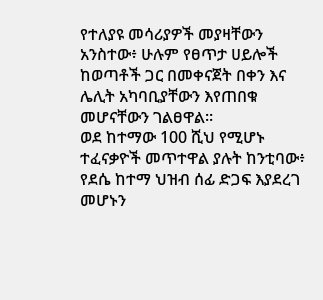የተለያዩ መሳሪያዎች መያዛቸውን አንስተው፥ ሁሉም የፀጥታ ሀይሎች ከወጣቶች ጋር በመቀናጀት በቀን እና ሌሊት አካባቢያቸውን እየጠበቁ መሆናቸውን ገልፀዋል።
ወደ ከተማው 100 ሺህ የሚሆኑ ተፈናቃዮች መጥተዋል ያሉት ከንቲባው፥ የደሴ ከተማ ህዝብ ሰፊ ድጋፍ እያደረገ መሆኑን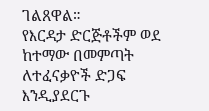ገልጸዋል።
የእርዳታ ድርጅቶችም ወደ ከተማው በመምጣት ለተፈናቃዮች ድጋፍ እንዲያደርጉ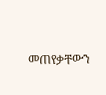መጠየቃቸውን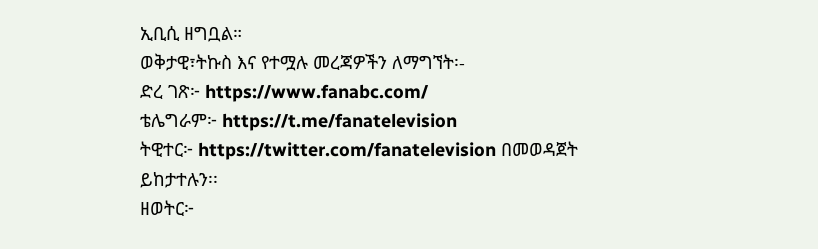ኢቢሲ ዘግቧል።
ወቅታዊ፣ትኩስ እና የተሟሉ መረጃዎችን ለማግኘት፡-
ድረ ገጽ፦ https://www.fanabc.com/
ቴሌግራም፦ https://t.me/fanatelevision
ትዊተር፦ https://twitter.com/fanatelevision በመወዳጀት ይከታተሉን፡፡
ዘወትር፦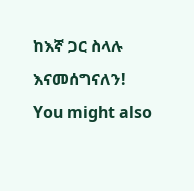ከእኛ ጋር ስላሉ እናመሰግናለን!
You might also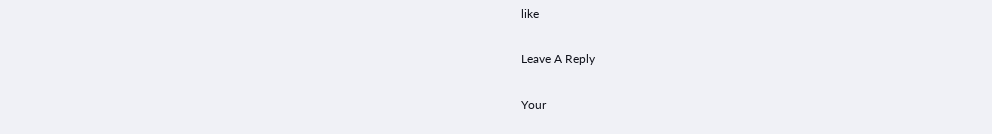like

Leave A Reply

Your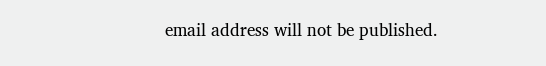email address will not be published.